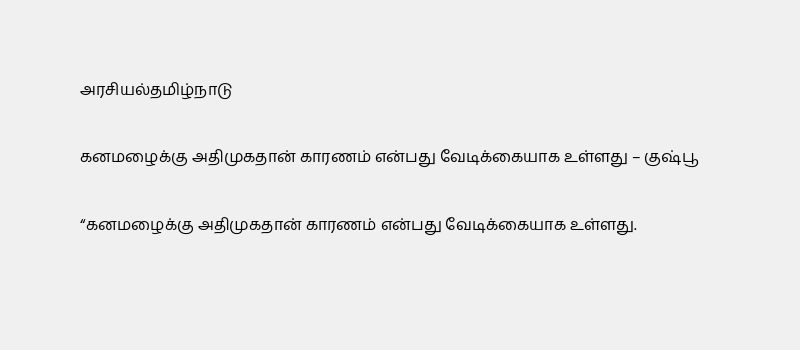அரசியல்தமிழ்நாடு

கனமழைக்கு அதிமுகதான் காரணம் என்பது வேடிக்கையாக உள்ளது – குஷ்பூ

“கனமழைக்கு அதிமுகதான் காரணம் என்பது வேடிக்கையாக உள்ளது.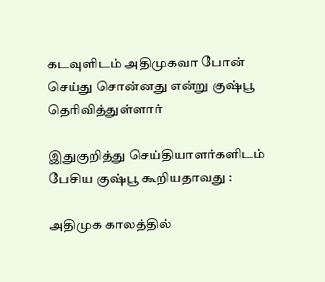கடவுளிடம் அதிமுகவா போன் செய்து சொன்னது என்று குஷ்பூ தெரிவித்துள்ளார்

இதுகுறித்து செய்தியாளர்களிடம் பேசிய குஷ்பூ கூறியதாவது :

அதிமுக காலத்தில்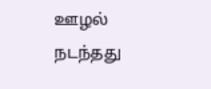ஊழல் நடந்தது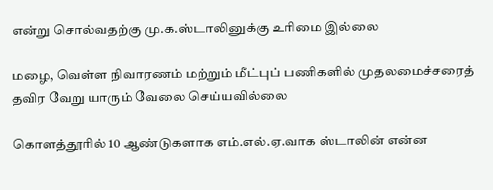என்று சொல்வதற்கு மு.க.ஸ்டாலினுக்கு உரிமை இல்லை

மழை, வெள்ள நிவாரணம் மற்றும் மீட்புப் பணிகளில் முதலமைச்சரைத் தவிர வேறு யாரும் வேலை செய்யவில்லை

கொளத்தூரில் 10 ஆண்டுகளாக எம்.எல்.ஏ.வாக ஸ்டாலின் என்ன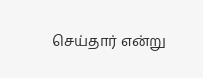செய்தார் என்று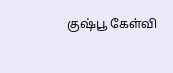குஷ்பூ கேள்வி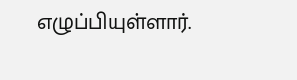எழுப்பியுள்ளார்.